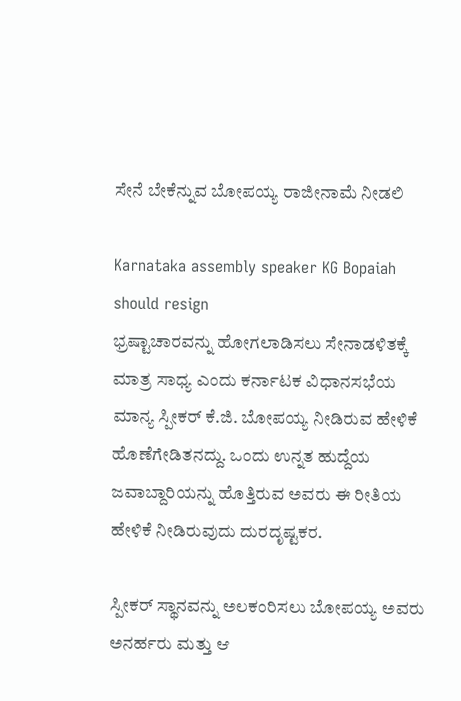ಸೇನೆ ಬೇಕೆನ್ನುವ ಬೋಪಯ್ಯ ರಾಜೀನಾಮೆ ನೀಡಲಿ

Karnataka assembly speaker KG Bopaiah should resign
ಭ್ರಷ್ಟಾಚಾರವನ್ನು ಹೋಗಲಾಡಿಸಲು ಸೇನಾಡಳಿತಕ್ಕೆ ಮಾತ್ರ ಸಾಧ್ಯ ಎಂದು ಕರ್ನಾಟಕ ವಿಧಾನಸಭೆಯ ಮಾನ್ಯ ಸ್ಪೀಕರ್ ಕೆ.ಜಿ. ಬೋಪಯ್ಯ ನೀಡಿರುವ ಹೇಳಿಕೆ ಹೊಣೆಗೇಡಿತನದ್ದು. ಒಂದು ಉನ್ನತ ಹುದ್ದೆಯ ಜವಾಬ್ದಾರಿಯನ್ನು ಹೊತ್ತಿರುವ ಅವರು ಈ ರೀತಿಯ ಹೇಳಿಕೆ ನೀಡಿರುವುದು ದುರದೃಷ್ಟಕರ.

ಸ್ಪೀಕರ್ ಸ್ಥಾನವನ್ನು ಅಲಕಂರಿಸಲು ಬೋಪಯ್ಯ ಅವರು ಅನರ್ಹರು ಮತ್ತು ಆ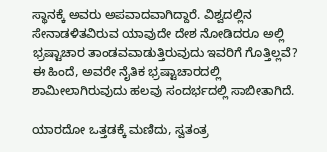ಸ್ಥಾನಕ್ಕೆ ಅವರು ಅಪವಾದವಾಗಿದ್ದಾರೆ. ವಿಶ್ವದಲ್ಲಿನ ಸೇನಾಡಳಿತವಿರುವ ಯಾವುದೇ ದೇಶ ನೋಡಿದರೂ ಅಲ್ಲಿ ಭ್ರಷ್ಟಾಚಾರ ತಾಂಡವವಾಡುತ್ತಿರುವುದು ಇವರಿಗೆ ಗೊತ್ತಿಲ್ಲವೆ? ಈ ಹಿಂದೆ, ಅವರೇ ನೈತಿಕ ಭ್ರಷ್ಟಾಚಾರದಲ್ಲಿ ಶಾಮೀಲಾಗಿರುವುದು ಹಲವು ಸಂದರ್ಭದಲ್ಲಿ ಸಾಬೀತಾಗಿದೆ.

ಯಾರದೋ ಒತ್ತಡಕ್ಕೆ ಮಣಿದು, ಸ್ವತಂತ್ರ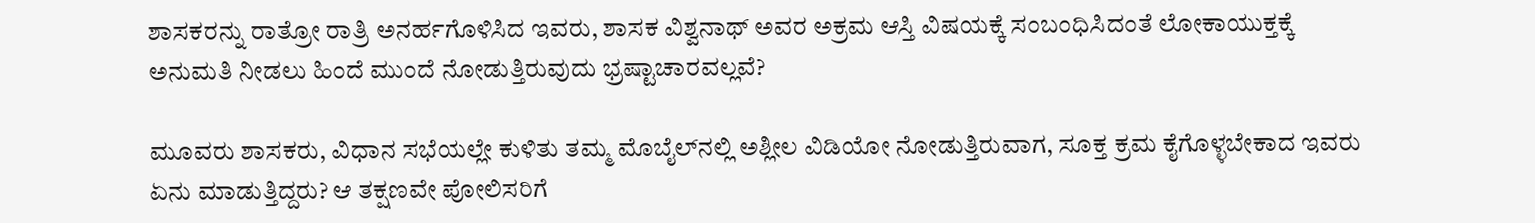ಶಾಸಕರನ್ನು ರಾತ್ರೋ ರಾತ್ರಿ ಅನರ್ಹಗೊಳಿಸಿದ ಇವರು, ಶಾಸಕ ವಿಶ್ವನಾಥ್ ಅವರ ಅಕ್ರಮ ಆಸ್ತಿ ವಿಷಯಕ್ಕೆ ಸಂಬಂಧಿಸಿದಂತೆ ಲೋಕಾಯುಕ್ತಕ್ಕೆ ಅನುಮತಿ ನೀಡಲು ಹಿಂದೆ ಮುಂದೆ ನೋಡುತ್ತಿರುವುದು ಭ್ರಷ್ಟಾಚಾರವಲ್ಲವೆ?

ಮೂವರು ಶಾಸಕರು, ವಿಧಾನ ಸಭೆಯಲ್ಲೇ ಕುಳಿತು ತಮ್ಮ ಮೊಬೈಲ್‍ನಲ್ಲಿ ಅಶ್ಲೀಲ ವಿಡಿಯೋ ನೋಡುತ್ತಿರುವಾಗ, ಸೂಕ್ತ ಕ್ರಮ ಕೈಗೊಳ್ಳಬೇಕಾದ ಇವರು ಏನು ಮಾಡುತ್ತಿದ್ದರು? ಆ ತಕ್ಷಣವೇ ಪೋಲಿಸರಿಗೆ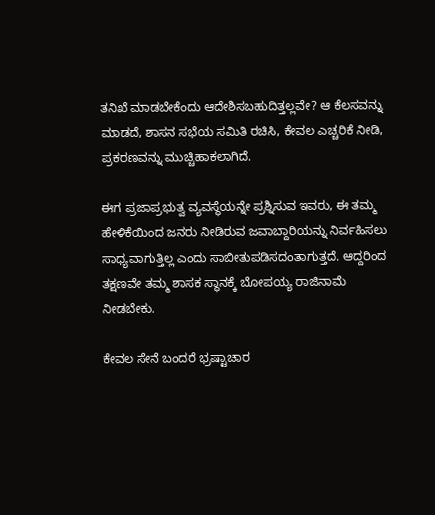ತನಿಖೆ ಮಾಡಬೇಕೆಂದು ಆದೇಶಿಸಬಹುದಿತ್ತಲ್ಲವೇ? ಆ ಕೆಲಸವನ್ನು ಮಾಡದೆ, ಶಾಸನ ಸಭೆಯ ಸಮಿತಿ ರಚಿಸಿ, ಕೇವಲ ಎಚ್ಚರಿಕೆ ನೀಡಿ, ಪ್ರಕರಣವನ್ನು ಮುಚ್ಚಿಹಾಕಲಾಗಿದೆ.

ಈಗ ಪ್ರಜಾಪ್ರಭುತ್ವ ವ್ಯವಸ್ಥೆಯನ್ನೇ ಪ್ರಶ್ನಿಸುವ ಇವರು, ಈ ತಮ್ಮ ಹೇಳಿಕೆಯಿಂದ ಜನರು ನೀಡಿರುವ ಜವಾಬ್ದಾರಿಯನ್ನು ನಿರ್ವಹಿಸಲು ಸಾಧ್ಯವಾಗುತ್ತಿಲ್ಲ ಎಂದು ಸಾಬೀತುಪಡಿಸದಂತಾಗುತ್ತದೆ. ಆದ್ದರಿಂದ ತಕ್ಷಣವೇ ತಮ್ಮ ಶಾಸಕ ಸ್ಥಾನಕ್ಕೆ ಬೋಪಯ್ಯ ರಾಜಿನಾಮೆ ನೀಡಬೇಕು.

ಕೇವಲ ಸೇನೆ ಬಂದರೆ ಭ್ರಷ್ಟಾಚಾರ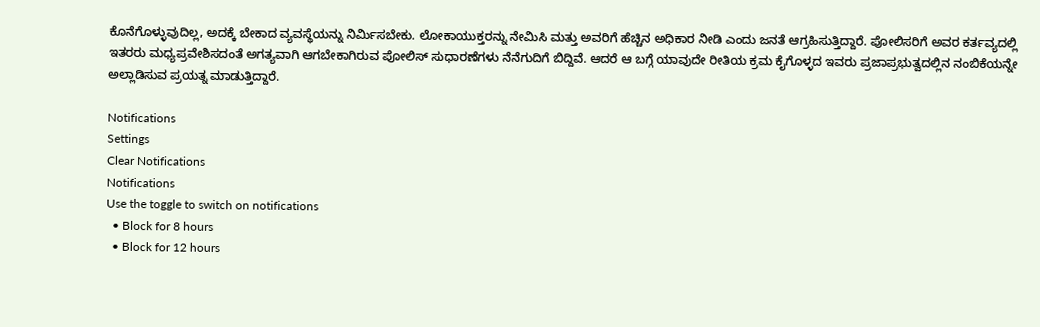ಕೊನೆಗೊಳ್ಳುವುದಿಲ್ಲ, ಅದಕ್ಕೆ ಬೇಕಾದ ವ್ಯವಸ್ಥೆಯನ್ನು ನಿರ್ಮಿಸಬೇಕು. ಲೋಕಾಯುಕ್ತರನ್ನು ನೇಮಿಸಿ ಮತ್ತು ಅವರಿಗೆ ಹೆಚ್ಚಿನ ಅಧಿಕಾರ ನೀಡಿ ಎಂದು ಜನತೆ ಆಗ್ರಹಿಸುತ್ತಿದ್ದಾರೆ. ಪೋಲಿಸರಿಗೆ ಅವರ ಕರ್ತವ್ಯದಲ್ಲಿ ಇತರರು ಮಧ್ಯಪ್ರವೇಶಿಸದಂತೆ ಅಗತ್ಯವಾಗಿ ಆಗಬೇಕಾಗಿರುವ ಪೋಲಿಸ್ ಸುಧಾರಣೆಗಳು ನೆನೆಗುದಿಗೆ ಬಿದ್ದಿವೆ. ಆದರೆ ಆ ಬಗ್ಗೆ ಯಾವುದೇ ರೀತಿಯ ಕ್ರಮ ಕೈಗೊಳ್ಳದ ಇವರು ಪ್ರಜಾಪ್ರಭುತ್ವದಲ್ಲಿನ ನಂಬಿಕೆಯನ್ನೇ ಅಲ್ಲಾಡಿಸುವ ಪ್ರಯತ್ನ ಮಾಡುತ್ತಿದ್ದಾರೆ.

Notifications
Settings
Clear Notifications
Notifications
Use the toggle to switch on notifications
  • Block for 8 hours
  • Block for 12 hours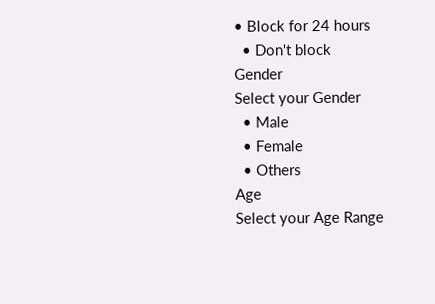• Block for 24 hours
  • Don't block
Gender
Select your Gender
  • Male
  • Female
  • Others
Age
Select your Age Range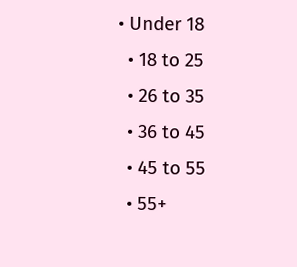• Under 18
  • 18 to 25
  • 26 to 35
  • 36 to 45
  • 45 to 55
  • 55+